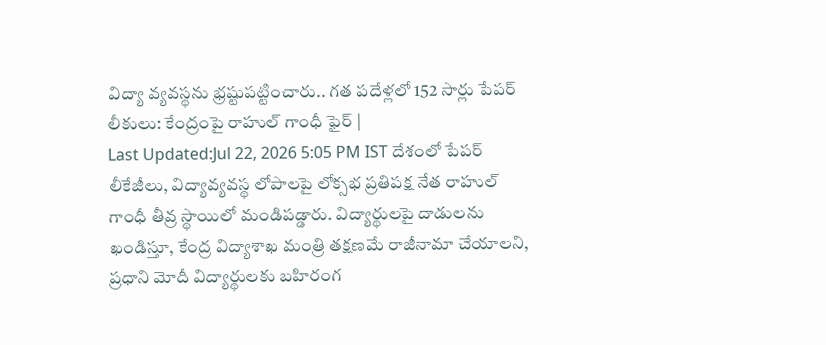విద్యా వ్యవస్థను భ్రష్టుపట్టించారు.. గత పదేళ్లలో 152 సార్లు పేపర్ లీకులు: కేంద్రంపై రాహుల్ గాంధీ ఫైర్ |
Last Updated:Jul 22, 2026 5:05 PM IST దేశంలో పేపర్ లీకేజీలు, విద్యావ్యవస్థ లోపాలపై లోక్సభ ప్రతిపక్ష నేత రాహుల్ గాంధీ తీవ్ర స్థాయిలో మండిపడ్డారు. విద్యార్థులపై దాడులను ఖండిస్తూ, కేంద్ర విద్యాశాఖ మంత్రి తక్షణమే రాజీనామా చేయాలని, ప్రధాని మోదీ విద్యార్థులకు బహిరంగ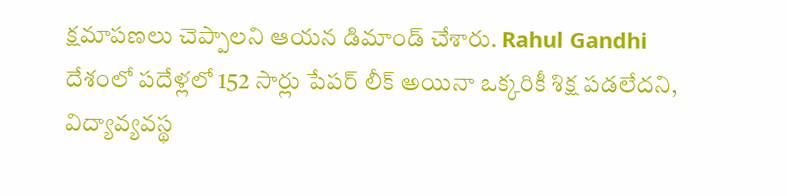క్షమాపణలు చెప్పాలని ఆయన డిమాండ్ చేశారు. Rahul Gandhi దేశంలో పదేళ్లలో 152 సార్లు పేపర్ లీక్ అయినా ఒక్కరికీ శిక్ష పడలేదని, విద్యావ్యవస్థ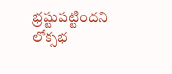భ్రష్టుపట్టిందని లోక్సభ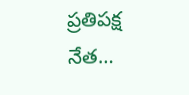ప్రతిపక్ష నేత…